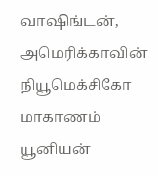வாஷிங்டன், அமெரிக்காவின் நியூமெக்சிகோ மாகாணம் யூனியன்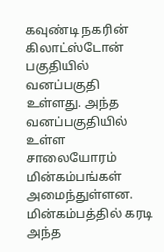கவுண்டி நகரின் கிலாட்ஸ்டோன் பகுதியில் வனப்பகுதி உள்ளது. அந்த வனப்பகுதியில் உள்ள சாலையோரம் மின்கம்பங்கள் அமைந்துள்ளன. மின்கம்பத்தில் கரடி அந்த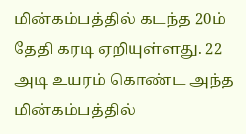மின்கம்பத்தில் கடந்த 20ம் தேதி கரடி ஏறியுள்ளது. 22 அடி உயரம் கொண்ட அந்த மின்கம்பத்தில்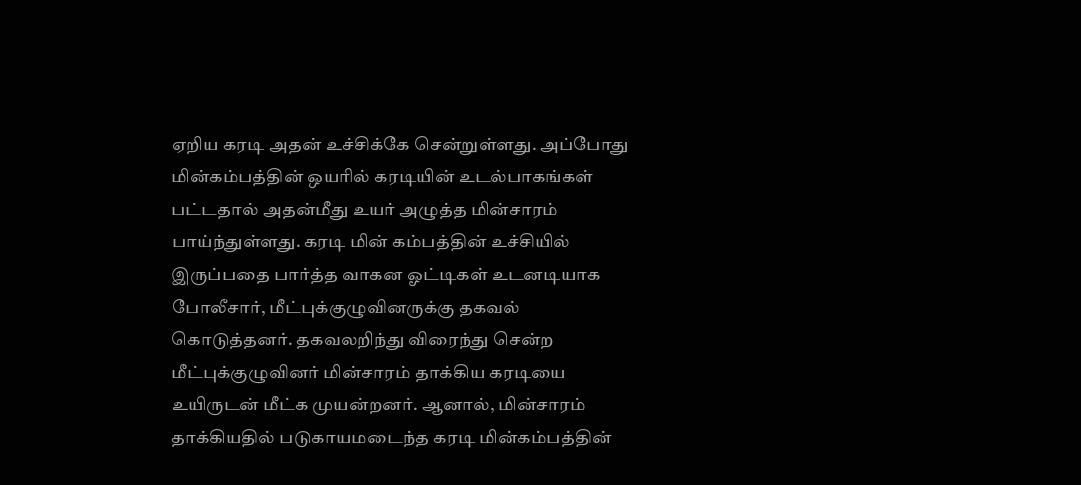ஏறிய கரடி அதன் உச்சிக்கே சென்றுள்ளது. அப்போது மின்கம்பத்தின் ஒயரில் கரடியின் உடல்பாகங்கள் பட்டதால் அதன்மீது உயர் அழுத்த மின்சாரம் பாய்ந்துள்ளது. கரடி மின் கம்பத்தின் உச்சியில் இருப்பதை பார்த்த வாகன ஓட்டிகள் உடனடியாக போலீசார், மீட்புக்குழுவினருக்கு தகவல் கொடுத்தனர். தகவலறிந்து விரைந்து சென்ற மீட்புக்குழுவினர் மின்சாரம் தாக்கிய கரடியை உயிருடன் மீட்க முயன்றனர். ஆனால், மின்சாரம் தாக்கியதில் படுகாயமடைந்த கரடி மின்கம்பத்தின்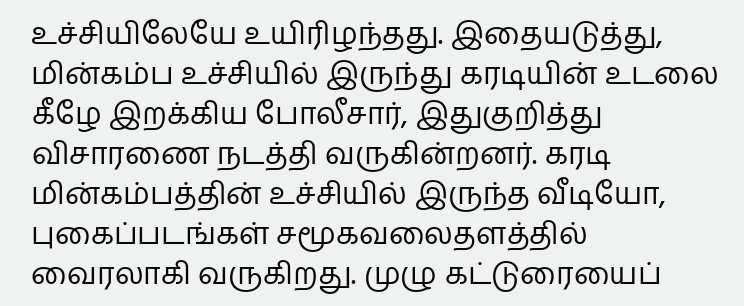உச்சியிலேயே உயிரிழந்தது. இதையடுத்து, மின்கம்ப உச்சியில் இருந்து கரடியின் உடலை கீழே இறக்கிய போலீசார், இதுகுறித்து விசாரணை நடத்தி வருகின்றனர். கரடி மின்கம்பத்தின் உச்சியில் இருந்த வீடியோ, புகைப்படங்கள் சமூகவலைதளத்தில் வைரலாகி வருகிறது. முழு கட்டுரையைப்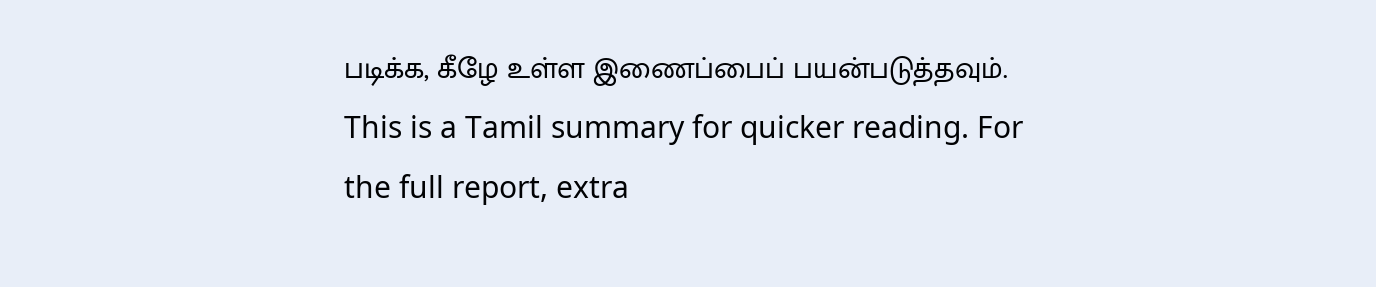படிக்க, கீழே உள்ள இணைப்பைப் பயன்படுத்தவும்.
This is a Tamil summary for quicker reading. For the full report, extra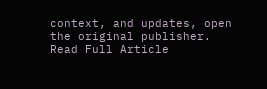context, and updates, open the original publisher.
Read Full Article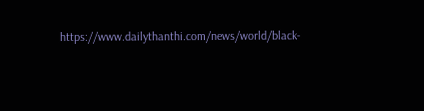https://www.dailythanthi.com/news/world/black-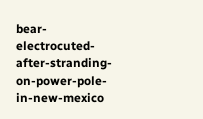bear-electrocuted-after-stranding-on-power-pole-in-new-mexico